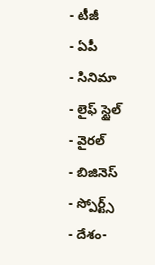- టీజీ
- ఏపీ
- సినిమా
- లైఫ్ స్టైల్
- వైరల్
- బిజినెస్
- స్పోర్ట్స్
- దేశం-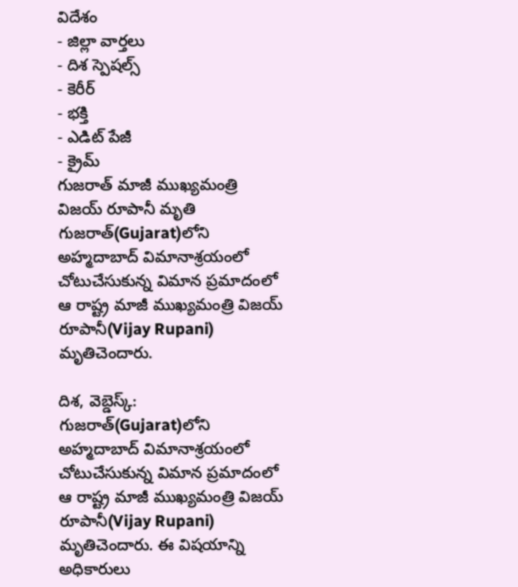విదేశం
- జిల్లా వార్తలు
- దిశ స్పెషల్స్
- కెరీర్
- భక్తి
- ఎడిట్ పేజీ
- క్రైమ్
గుజరాత్ మాజీ ముఖ్యమంత్రి విజయ్ రూపానీ మృతి
గుజరాత్(Gujarat)లోని అహ్మదాబాద్ విమానాశ్రయంలో చోటుచేసుకున్న విమాన ప్రమాదంలో ఆ రాష్ట్ర మాజీ ముఖ్యమంత్రి విజయ్ రూపానీ(Vijay Rupani) మృతిచెందారు.

దిశ, వెబ్డెస్క్: గుజరాత్(Gujarat)లోని అహ్మదాబాద్ విమానాశ్రయంలో చోటుచేసుకున్న విమాన ప్రమాదంలో ఆ రాష్ట్ర మాజీ ముఖ్యమంత్రి విజయ్ రూపానీ(Vijay Rupani) మృతిచెందారు. ఈ విషయాన్ని అధికారులు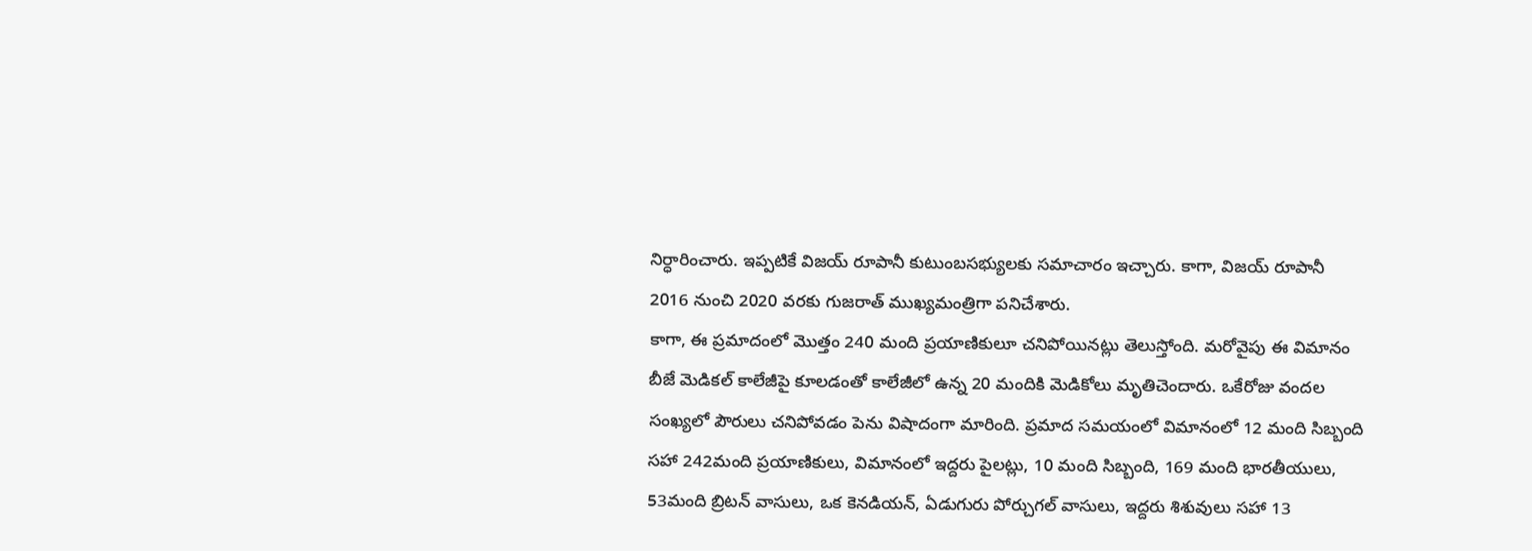నిర్ధారించారు. ఇప్పటికే విజయ్ రూపానీ కుటుంబసభ్యులకు సమాచారం ఇచ్చారు. కాగా, విజయ్ రూపానీ 2016 నుంచి 2020 వరకు గుజరాత్ ముఖ్యమంత్రిగా పనిచేశారు.
కాగా, ఈ ప్రమాదంలో మొత్తం 240 మంది ప్రయాణికులూ చనిపోయినట్లు తెలుస్తోంది. మరోవైపు ఈ విమానం బీజే మెడికల్ కాలేజీపై కూలడంతో కాలేజీలో ఉన్న 20 మందికి మెడికోలు మృతిచెందారు. ఒకేరోజు వందల సంఖ్యలో పౌరులు చనిపోవడం పెను విషాదంగా మారింది. ప్రమాద సమయంలో విమానంలో 12 మంది సిబ్బంది సహా 242మంది ప్రయాణికులు, విమానంలో ఇద్దరు పైలట్లు, 10 మంది సిబ్బంది, 169 మంది భారతీయులు, 53మంది బ్రిటన్ వాసులు, ఒక కెనడియన్, ఏడుగురు పోర్చుగల్ వాసులు, ఇద్దరు శిశువులు సహా 13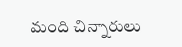మంది చిన్నారులు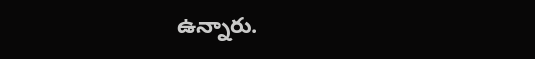ఉన్నారు.